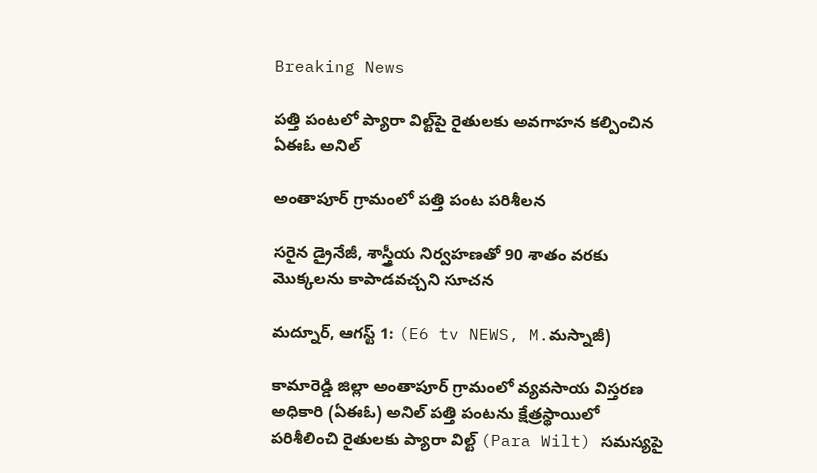Breaking News

పత్తి పంటలో ప్యారా విల్ట్‌పై రైతులకు అవగాహన కల్పించిన ఏఈఓ అనిల్

అంతాపూర్ గ్రామంలో పత్తి పంట పరిశీలన

సరైన డ్రైనేజీ, శాస్త్రీయ నిర్వహణతో 90 శాతం వరకు మొక్కలను కాపాడవచ్చని సూచన

మద్నూర్, ఆగస్ట్ 1: (E6 tv NEWS, M.మస్నాజీ)

కామారెడ్డి జిల్లా అంతాపూర్ గ్రామంలో వ్యవసాయ విస్తరణ అధికారి (ఏఈఓ) అనిల్ పత్తి పంటను క్షేత్రస్థాయిలో పరిశీలించి రైతులకు ప్యారా విల్ట్ (Para Wilt) సమస్యపై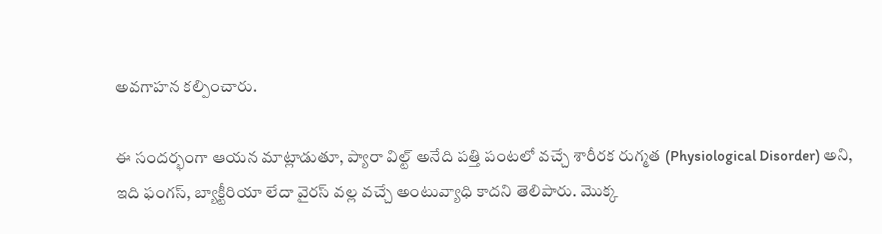అవగాహన కల్పించారు.

ఈ సందర్భంగా ఆయన మాట్లాడుతూ, ప్యారా విల్ట్ అనేది పత్తి పంటలో వచ్చే శారీరక రుగ్మత (Physiological Disorder) అని, ఇది ఫంగస్, బ్యాక్టీరియా లేదా వైరస్ వల్ల వచ్చే అంటువ్యాధి కాదని తెలిపారు. మొక్క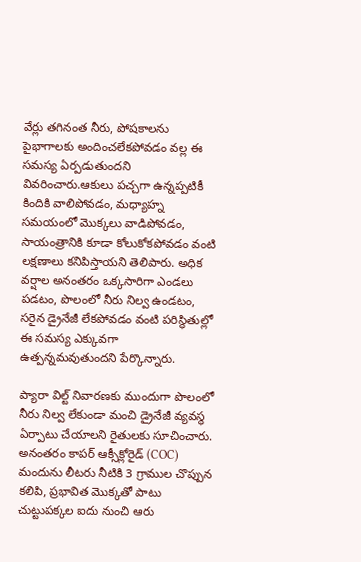వేర్లు తగినంత నీరు, పోషకాలను పైభాగాలకు అందించలేకపోవడం వల్ల ఈ సమస్య ఏర్పడుతుందని వివరించారు.ఆకులు పచ్చగా ఉన్నప్పటికీ కిందికి వాలిపోవడం, మధ్యాహ్న సమయంలో మొక్కలు వాడిపోవడం, సాయంత్రానికి కూడా కోలుకోకపోవడం వంటి లక్షణాలు కనిపిస్తాయని తెలిపారు. అధిక వర్షాల అనంతరం ఒక్కసారిగా ఎండలు పడటం, పొలంలో నీరు నిల్వ ఉండటం, సరైన డ్రైనేజీ లేకపోవడం వంటి పరిస్థితుల్లో ఈ సమస్య ఎక్కువగా ఉత్పన్నమవుతుందని పేర్కొన్నారు.

ప్యారా విల్ట్ నివారణకు ముందుగా పొలంలో నీరు నిల్వ లేకుండా మంచి డ్రైనేజీ వ్యవస్థ ఏర్పాటు చేయాలని రైతులకు సూచించారు. అనంతరం కాపర్ ఆక్సీక్లోరైడ్ (COC) మందును లీటరు నీటికి 3 గ్రాముల చొప్పున కలిపి, ప్రభావిత మొక్కతో పాటు చుట్టుపక్కల ఐదు నుంచి ఆరు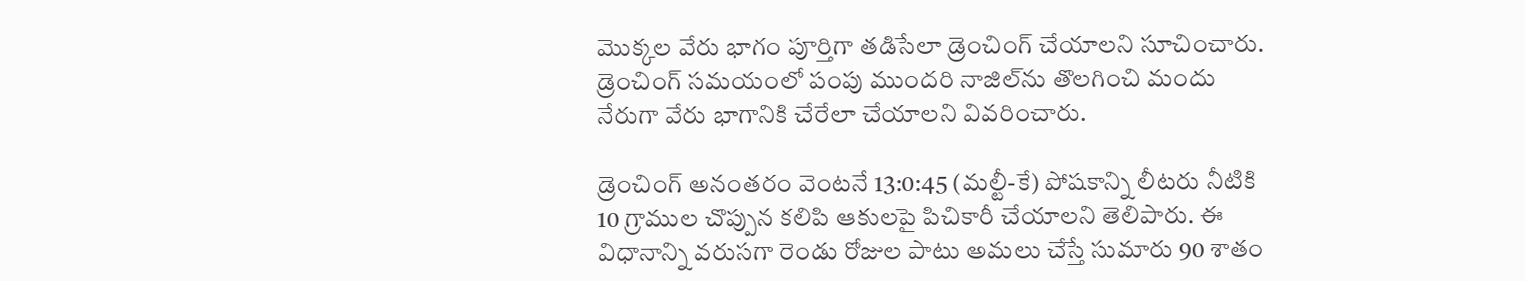మొక్కల వేరు భాగం పూర్తిగా తడిసేలా డ్రెంచింగ్ చేయాలని సూచించారు. డ్రెంచింగ్ సమయంలో పంపు ముందరి నాజిల్‌ను తొలగించి మందు నేరుగా వేరు భాగానికి చేరేలా చేయాలని వివరించారు.

డ్రెంచింగ్ అనంతరం వెంటనే 13:0:45 (మల్టీ-కే) పోషకాన్ని లీటరు నీటికి 10 గ్రాముల చొప్పున కలిపి ఆకులపై పిచికారీ చేయాలని తెలిపారు. ఈ విధానాన్ని వరుసగా రెండు రోజుల పాటు అమలు చేస్తే సుమారు 90 శాతం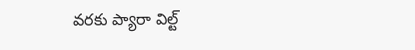వరకు ప్యారా విల్ట్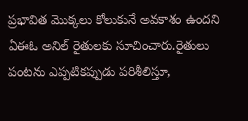ప్రభావిత మొక్కలు కోలుకునే అవకాశం ఉందని ఏఈఓ అనిల్ రైతులకు సూచించారు.రైతులు పంటను ఎప్పటికప్పుడు పరిశీలిస్తూ,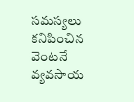సమస్యలు కనిపించిన వెంటనే వ్యవసాయ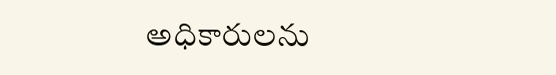అధికారులను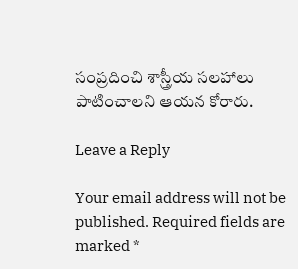సంప్రదించి శాస్త్రీయ సలహాలు పాటించాలని ఆయన కోరారు.

Leave a Reply

Your email address will not be published. Required fields are marked *